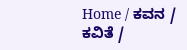Home / ಕವನ / ಕವಿತೆ /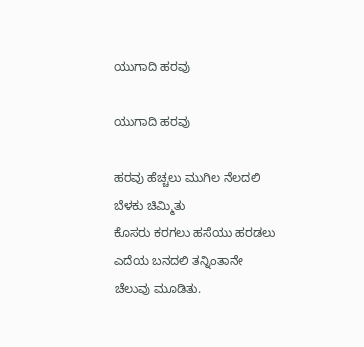ಯುಗಾದಿ ಹರವು

ಯುಗಾದಿ ಹರವು

ಹರವು ಹೆಚ್ಚಲು ಮುಗಿಲ ನೆಲದಲಿ
ಬೆಳಕು ಚಿಮ್ಮಿತು
ಕೊಸರು ಕರಗಲು ಹಸೆಯು ಹರಡಲು
ಎದೆಯ ಬನದಲಿ ತನ್ನಿಂತಾನೇ
ಚೆಲುವು ಮೂಡಿತು.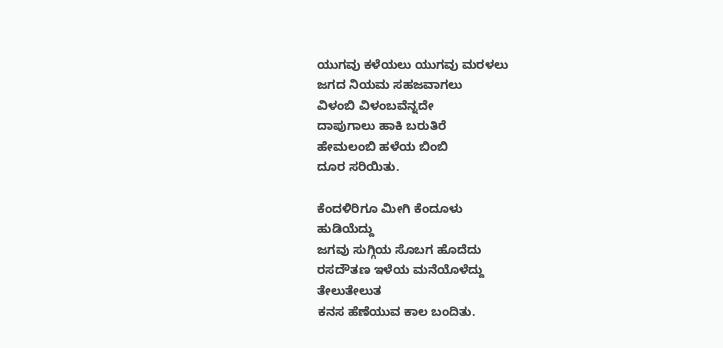ಯುಗವು ಕಳೆಯಲು ಯುಗವು ಮರಳಲು
ಜಗದ ನಿಯಮ ಸಹಜವಾಗಲು
ವಿಳಂಬಿ ವಿಳಂಬವೆನ್ನದೇ
ದಾಪುಗಾಲು ಹಾಕಿ ಬರುತಿರೆ
ಹೇಮಲಂಬಿ ಹಳೆಯ ಬಿಂಬಿ
ದೂರ ಸರಿಯಿತು.

ಕೆಂದಳಿರಿಗೂ ಮೀಗಿ ಕೆಂದೂಳು
ಹುಡಿಯೆದ್ದು
ಜಗವು ಸುಗ್ಗಿಯ ಸೊಬಗ ಹೊದೆದು
ರಸದೌತಣ ಇಳೆಯ ಮನೆಯೊಳೆದ್ದು
ತೇಲುತೇಲುತ
ಕನಸ ಹೆಣೆಯುವ ಕಾಲ ಬಂದಿತು.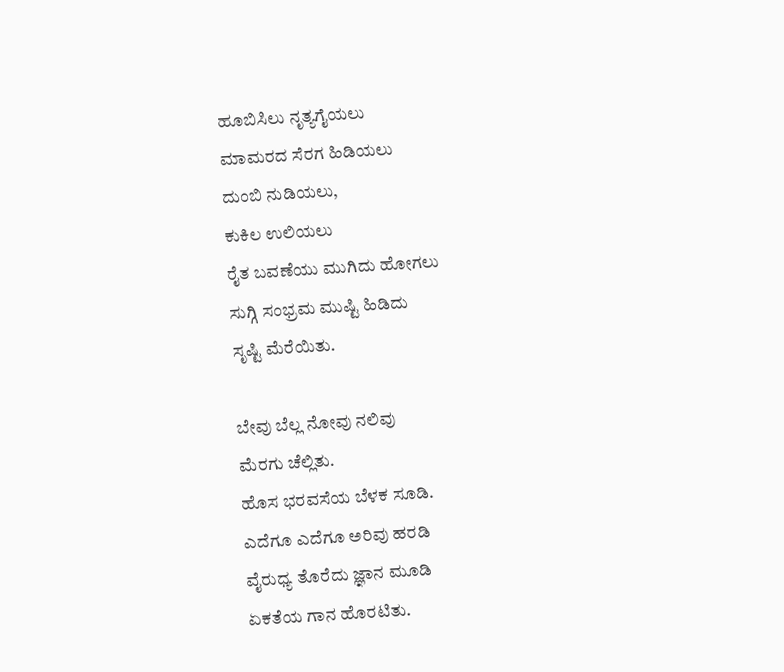ಹೂಬಿಸಿಲು ನೃತ್ಯಗೈಯಲು
ಮಾಮರದ ಸೆರಗ ಹಿಡಿಯಲು
ದುಂಬಿ ನುಡಿಯಲು,
ಕುಕಿಲ ಉಲಿಯಲು
ರೈತ ಬವಣೆಯು ಮುಗಿದು ಹೋಗಲು
ಸುಗ್ಗಿ ಸಂಭ್ರಮ ಮುಷ್ಟಿ ಹಿಡಿದು
ಸೃಷ್ಟಿ ಮೆರೆಯಿತು.

ಬೇವು ಬೆಲ್ಲ ನೋವು ನಲಿವು
ಮೆರಗು ಚೆಲ್ಲಿತು.
ಹೊಸ ಭರವಸೆಯ ಬೆಳಕ ಸೂಡಿ.
ಎದೆಗೂ ಎದೆಗೂ ಅರಿವು ಹರಡಿ
ವೈರುಧ್ಯ ತೊರೆದು ಜ್ಞಾನ ಮೂಡಿ
ಏಕತೆಯ ಗಾನ ಹೊರಟಿತು.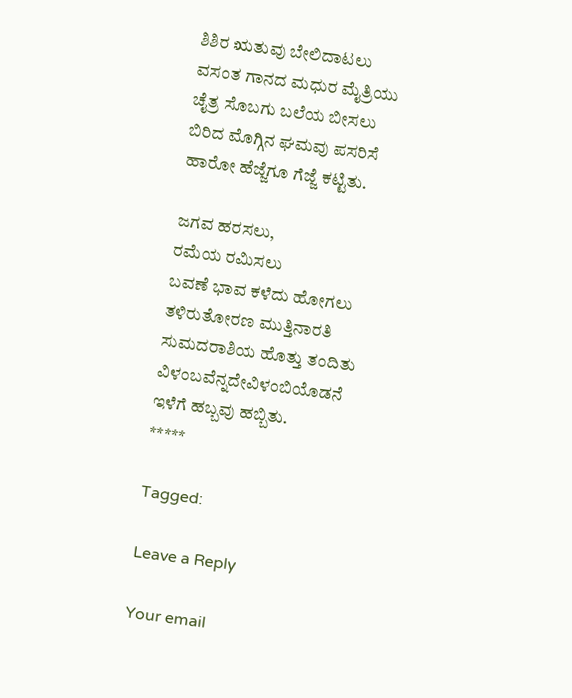ಶಿಶಿರ ಋತುವು ಬೇಲಿದಾಟಲು
ವಸಂತ ಗಾನದ ಮಧುರ ಮೈತ್ರಿಯು
ಚೈತ್ರ ಸೊಬಗು ಬಲೆಯ ಬೀಸಲು
ಬಿರಿದ ಮೊಗ್ಗಿನ ಘಮವು ಪಸರಿಸೆ
ಹಾರೋ ಹೆಜ್ಜೆಗೂ ಗೆಜ್ಜೆ ಕಟ್ಟಿತು.

ಜಗವ ಹರಸಲು,
ರಮೆಯ ರಮಿಸಲು
ಬವಣೆ ಭಾವ ಕಳೆದು ಹೋಗಲು
ತಳಿರುತೋರಣ ಮುತ್ತಿನಾರತಿ
ಸುಮದರಾಶಿಯ ಹೊತ್ತು ತಂದಿತು
ವಿಳಂಬವೆನ್ನದೇವಿಳಂಬಿಯೊಡನೆ
ಇಳೆಗೆ ಹಬ್ಬವು ಹಬ್ಬಿತು.
*****

Tagged:

Leave a Reply

Your email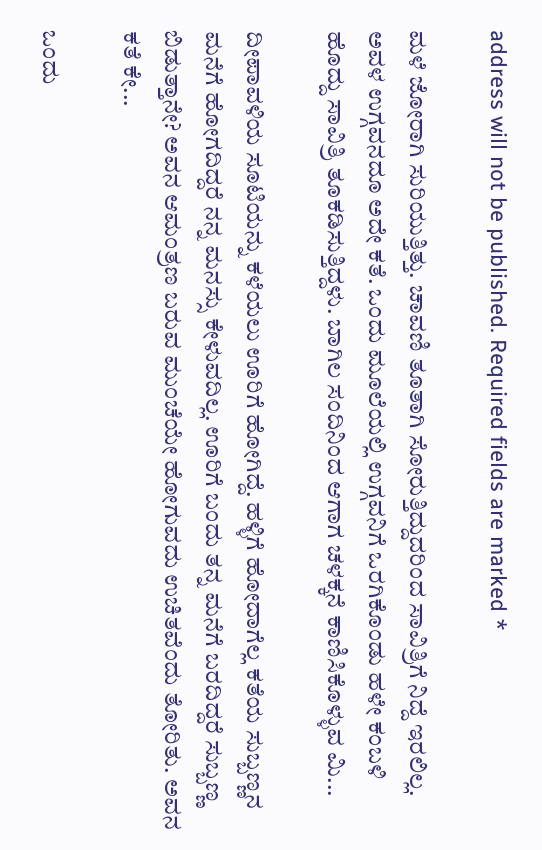address will not be published. Required fields are marked *

ಮಳೆ ಜೋರಾಗಿ ಸುರಿಯುತ್ತಿತ್ತು. ಚಾವಣಿ ತೂತಾಗಿ ಸೋರುತ್ತಿದ್ದುದರಿಂದ ಸಾವಿತ್ರಿಗೆ ನಿದ್ದೆ ಇರಲಿಲ್ಲ. ಅವಳ ಉಗ್ಗವನದೂ ಅದೇ ಕತೆ. ಒಂದು ಮೂಲೆಯಲ್ಲಿ ಉಗ್ಗವನಿಗೆ ಒರಗಿಕೊಂಡು ಹಳೇ ಕಂಬಳಿ ಹೊದ್ದು ಸಾವಿತ್ರಿ ತೂಕಡಿಸುತ್ತಿದ್ದಳು. ಬಾಗಿಲ ಸಂದಿನಿಂದ ಆಗಾಗ ಚಳಕ್ಕನೆ ಕಾಣಿಸಿಕೊಳ್ಳುವ ಮಿ...

ದೀಪಾವಳಿಯ ಸೂಟಿಯನ್ನು ಕಳೆಯಲು ಊರಿಗೆ ಹೋಗಿದ್ದೆ. ಹಳ್ಳಿಗೆ ಹೋದಾಗೆಲ್ಲ ಕತೆಯ ಸುಬ್ಬಣ್ಣನ ಮನೆಗೆ ಹೋಗದಿದ್ದರೆ ನನ್ನ ಮನಸ್ಸು ಕೇಳುವದಿಲ್ಲ. ಊರಿಗೆ ಬಂದು ತನ್ನ ಮನೆಗೆ ಬರದಿದ್ದರೆ ಸುಬ್ಬಣ್ಣ ಬಿಡುತ್ತಾನೇ? ಅವನ ಆಮಂತ್ರಣ ಬರುವ ಮುಂಚೆಯೇ ಹೋಗುವದು ಉಚಿತವೆಂದು ತೋರಿತು. ಅವನ ಕತೆ ಕೇ...

ಒಂದು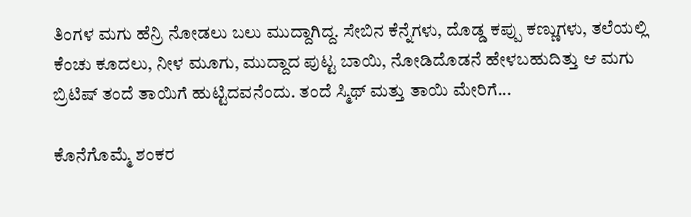ತಿಂಗಳ ಮಗು ಹೆನ್ರಿ ನೋಡಲು ಬಲು ಮುದ್ದಾಗಿದ್ದ. ಸೇಬಿನ ಕೆನ್ನೆಗಳು, ದೊಡ್ಡ ಕಪ್ಪು ಕಣ್ಣುಗಳು, ತಲೆಯಲ್ಲಿ ಕೆಂಚು ಕೂದಲು, ನೀಳ ಮೂಗು, ಮುದ್ದಾದ ಪುಟ್ಟ ಬಾಯಿ, ನೋಡಿದೊಡನೆ ಹೇಳಬಹುದಿತ್ತು ಆ ಮಗು ಬ್ರಿಟಿಷ್ ತಂದೆ ತಾಯಿಗೆ ಹುಟ್ಟಿದವನೆಂದು. ತಂದೆ ಸ್ಮಿಥ್ ಮತ್ತು ತಾಯಿ ಮೇರಿಗೆ...

ಕೊನೆಗೊಮ್ಮೆ ಶಂಕರ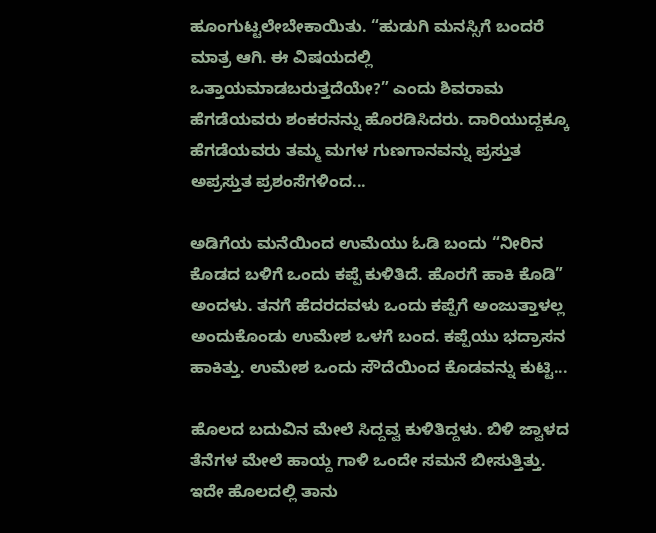ಹೂಂಗುಟ್ಟಲೇಬೇಕಾಯಿತು. “ಹುಡುಗಿ ಮನಸ್ಸಿಗೆ ಬಂದರೆ ಮಾತ್ರ ಆಗಿ. ಈ ವಿಷಯದಲ್ಲಿ ಒತ್ತಾಯಮಾಡಬರುತ್ತದೆಯೇ?” ಎಂದು ಶಿವರಾಮ ಹೆಗಡೆಯವರು ಶಂಕರನನ್ನು ಹೊರಡಿಸಿದರು. ದಾರಿಯುದ್ದಕ್ಕೂ ಹೆಗಡೆಯವರು ತಮ್ಮ ಮಗಳ ಗುಣಗಾನವನ್ನು ಪ್ರಸ್ತುತ ಅಪ್ರಸ್ತುತ ಪ್ರಶಂಸೆಗಳಿಂದ...

ಅಡಿಗೆಯ ಮನೆಯಿಂದ ಉಮೆಯು ಓಡಿ ಬಂದು “ನೀರಿನ ಕೊಡದ ಬಳಿಗೆ ಒಂದು ಕಪ್ಪೆ ಕುಳಿತಿದೆ. ಹೊರಗೆ ಹಾಕಿ ಕೊಡಿ” ಅಂದಳು. ತನಗೆ ಹೆದರದವಳು ಒಂದು ಕಪ್ಪೆಗೆ ಅಂಜುತ್ತಾಳಲ್ಲ ಅಂದುಕೊಂಡು ಉಮೇಶ ಒಳಗೆ ಬಂದ. ಕಪ್ಪೆಯು ಭದ್ರಾಸನ ಹಾಕಿತ್ತು. ಉಮೇಶ ಒಂದು ಸೌದೆಯಿಂದ ಕೊಡವನ್ನು ಕುಟ್ಟಿ...

ಹೊಲದ ಬದುವಿನ ಮೇಲೆ ಸಿದ್ದವ್ವ ಕುಳಿತಿದ್ದಳು. ಬಿಳಿ ಜ್ವಾಳದ ತೆನೆಗಳ ಮೇಲೆ ಹಾಯ್ದ ಗಾಳಿ ಒಂದೇ ಸಮನೆ ಬೀಸುತ್ತಿತ್ತು. ಇದೇ ಹೊಲದಲ್ಲಿ ತಾನು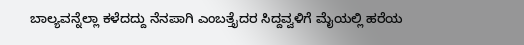ಬಾಲ್ಯವನ್ನೆಲ್ಲಾ ಕಳೆದದ್ದು ನೆನಪಾಗಿ ಎಂಬತ್ತೈದರ ಸಿದ್ದವ್ವಳಿಗೆ ಮೈಯಲ್ಲಿ ಹರೆಯ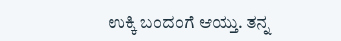ಉಕ್ಕಿ ಬಂದಂಗೆ ಆಯ್ತು. ತನ್ನ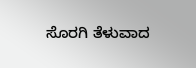ಸೊರಗಿ ತೆಳುವಾದ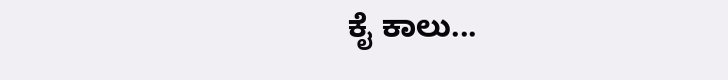ಕೈ ಕಾಲು...